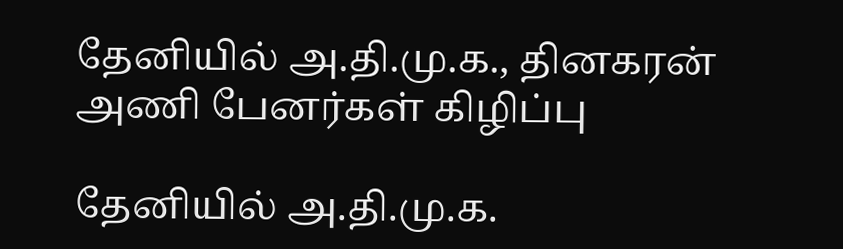தேனியில் அ.தி.மு.க., தினகரன் அணி பேனர்கள் கிழிப்பு

தேனியில் அ.தி.மு.க.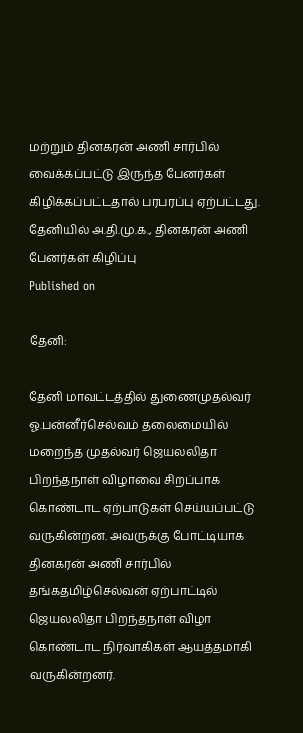மற்றும் தினகரன் அணி சார்பில் வைக்கப்பட்டு இருந்த பேனர்கள் கிழிக்கப்பட்டதால் பரபரப்பு ஏற்பட்டது.
தேனியில் அ.தி.மு.க., தினகரன் அணி பேனர்கள் கிழிப்பு
Published on

தேனி:

தேனி மாவட்டத்தில் துணைமுதல்வர் ஓ.பன்னீர்செல்வம் தலைமையில் மறைந்த முதல்வர் ஜெயலலிதா பிறந்தநாள் விழாவை சிறப்பாக கொண்டாட ஏற்பாடுகள் செய்யப்பட்டு வருகின்றன. அவருக்கு போட்டியாக தினகரன் அணி சார்பில் தங்கதமிழ்செல்வன் ஏற்பாட்டில் ஜெயலலிதா பிறந்தநாள் விழா கொண்டாட நிர்வாகிகள் ஆயத்தமாகி வருகின்றனர்.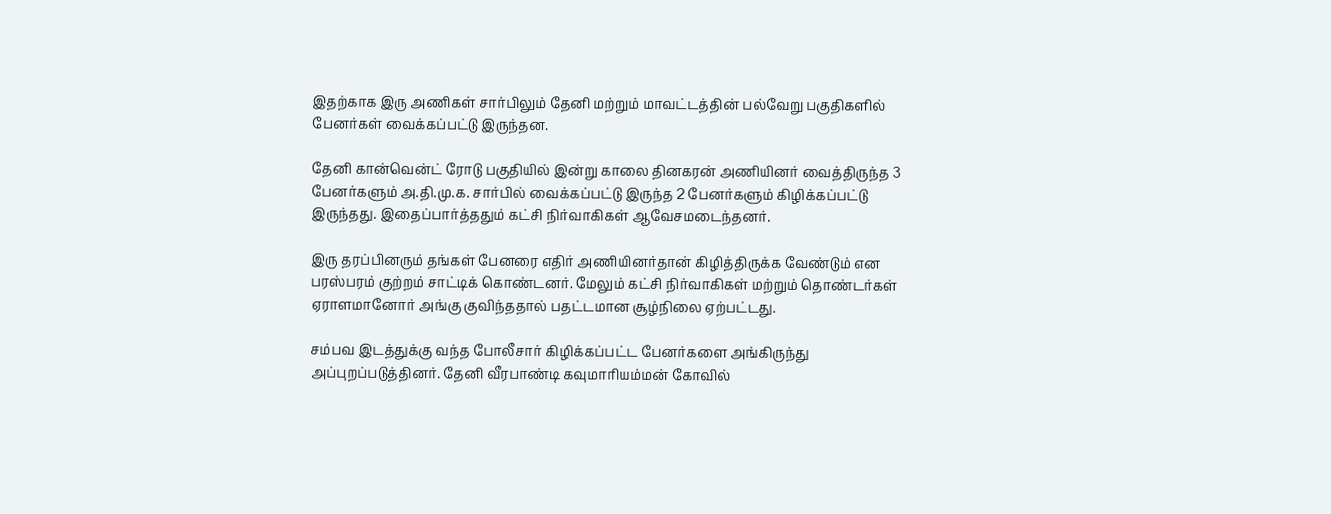இதற்காக இரு அணிகள் சார்பிலும் தேனி மற்றும் மாவட்டத்தின் பல்வேறு பகுதிகளில் பேனர்கள் வைக்கப்பட்டு இருந்தன.

தேனி கான்வென்ட் ரோடு பகுதியில் இன்று காலை தினகரன் அணியினர் வைத்திருந்த 3 பேனர்களும் அ.தி.மு.க. சார்பில் வைக்கப்பட்டு இருந்த 2 பேனர்களும் கிழிக்கப்பட்டு இருந்தது. இதைப்பார்த்ததும் கட்சி நிர்வாகிகள் ஆவேசமடைந்தனர்.

இரு தரப்பினரும் தங்கள் பேனரை எதிர் அணியினர்தான் கிழித்திருக்க வேண்டும் என பரஸ்பரம் குற்றம் சாட்டிக் கொண்டனர். மேலும் கட்சி நிர்வாகிகள் மற்றும் தொண்டர்கள் ஏராளமானோர் அங்கு குவிந்ததால் பதட்டமான சூழ்நிலை ஏற்பட்டது.

சம்பவ இடத்துக்கு வந்த போலீசார் கிழிக்கப்பட்ட பேனர்களை அங்கிருந்து அப்புறப்படுத்தினர். தேனி வீரபாண்டி கவுமாரியம்மன் கோவில்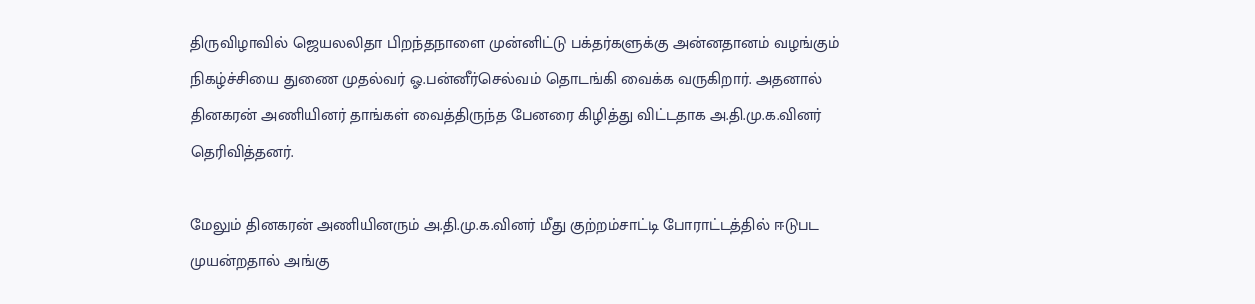திருவிழாவில் ஜெயலலிதா பிறந்தநாளை முன்னிட்டு பக்தர்களுக்கு அன்னதானம் வழங்கும் நிகழ்ச்சியை துணை முதல்வர் ஓ.பன்னீர்செல்வம் தொடங்கி வைக்க வருகிறார். அதனால் தினகரன் அணியினர் தாங்கள் வைத்திருந்த பேனரை கிழித்து விட்டதாக அ.தி.மு.க.வினர் தெரிவித்தனர்.

மேலும் தினகரன் அணியினரும் அ.தி.மு.க.வினர் மீது குற்றம்சாட்டி போராட்டத்தில் ஈடுபட முயன்றதால் அங்கு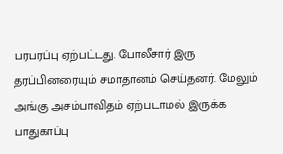பரபரப்பு ஏற்பட்டது. போலீசார் இரு தரப்பினரையும் சமாதானம் செய்தனர். மேலும் அங்கு அசம்பாவிதம் ஏற்படாமல் இருக்க பாதுகாப்பு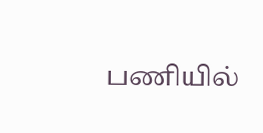பணியில்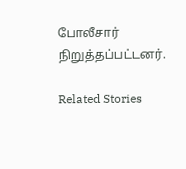போலீசார் நிறுத்தப்பட்டனர்.

Related Stories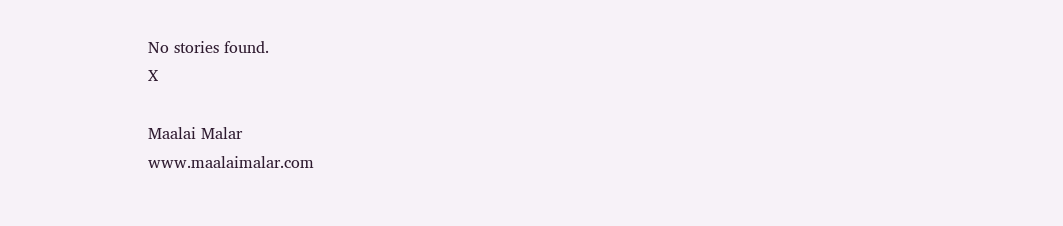No stories found.
X

Maalai Malar
www.maalaimalar.com